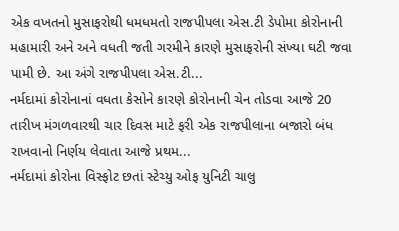એક વખતનો મુસાફરોથી ધમધમતો રાજપીપલા એસ.ટી ડેપોમા કોરોનાની મહામારી અને અને વધતી જતી ગરમીને કારણે મુસાફરોની સંખ્યા ઘટી જવા પામી છે. આ અંગે રાજપીપલા એસ.ટી...
નર્મદામાં કોરોનાનાં વધતા કેસોને કારણે કોરોનાની ચેન તોડવા આજે 20 તારીખ મંગળવારથી ચાર દિવસ માટે ફરી એક રાજપીલાના બજારો બંધ રાખવાનો નિર્ણય લેવાતા આજે પ્રથમ...
નર્મદામાં કોરોના વિસ્ફોટ છતાં સ્ટેચ્યુ ઓફ યુનિટી ચાલુ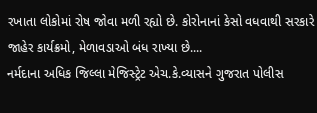રખાતા લોકોમાં રોષ જોવા મળી રહ્યો છે. કોરોનાનાં કેસો વધવાથી સરકારે જાહેર કાર્યક્રમો, મેળાવડાઓ બંધ રાખ્યા છે....
નર્મદાના અધિક જિલ્લા મેજિસ્ટ્રેટ એચ.કે.વ્યાસને ગુજરાત પોલીસ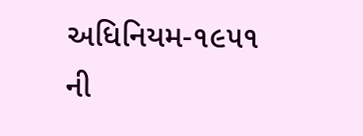અધિનિયમ-૧૯૫૧ ની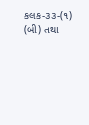કલક-૩૩-(૧) (બી) તથા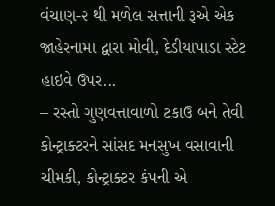વંચાણ-૨ થી મળેલ સત્તાની રૂએ એક જાહેરનામા દ્વારા મોવી, દેડીયાપાડા સ્ટેટ હાઇવે ઉપર...
– રસ્તો ગુણવત્તાવાળો ટકાઉ બને તેવી કોન્ટ્રાક્ટરને સાંસદ મનસુખ વસાવાની ચીમકી, કોન્ટ્રાક્ટર કંપની એ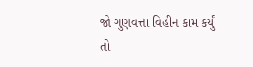જો ગુણવત્તા વિહીન કામ કર્યું તો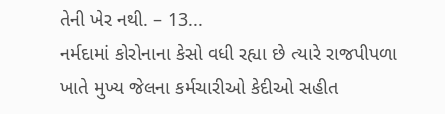તેની ખેર નથી. – 13...
નર્મદામાં કોરોનાના કેસો વધી રહ્યા છે ત્યારે રાજપીપળા ખાતે મુખ્ય જેલના કર્મચારીઓ કેદીઓ સહીત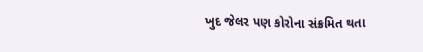ખુદ જેલર પણ કોરોના સંક્રમિત થતા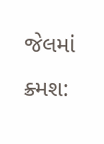જેલમાં ક્ર્મશ: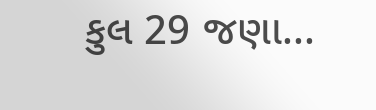કુલ 29 જણા...